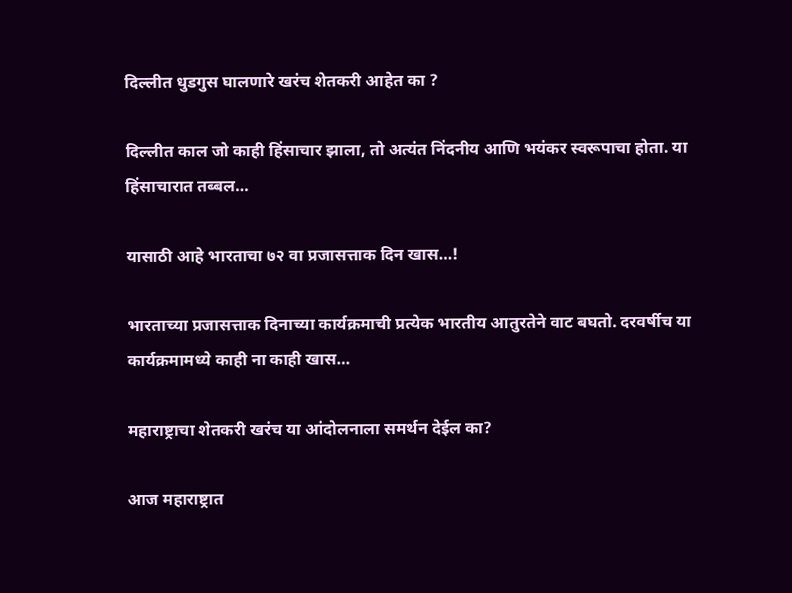दिल्लीत धुडगुस घालणारे खरंच शेतकरी आहेत का ?

दिल्लीत काल जो काही हिंसाचार झाला, तो अत्यंत निंदनीय आणि भयंकर स्वरूपाचा होता. या हिंसाचारात तब्बल…

यासाठी आहे भारताचा ७२ वा प्रजासत्ताक दिन खास…!

भारताच्या प्रजासत्ताक दिनाच्या कार्यक्रमाची प्रत्येक भारतीय आतुरतेने वाट बघतो. दरवर्षीच या कार्यक्रमामध्ये काही ना काही खास…

महाराष्ट्राचा शेतकरी खरंच या आंदोलनाला समर्थन देईल का?

आज महाराष्ट्रात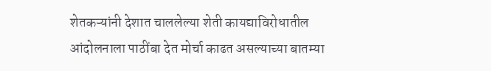शेतकऱ्यांनी देशात चाललेल्या शेती कायद्याविरोधातील आंदोलनाला पाठींबा देत मोर्चा काढत असल्याच्या बातम्या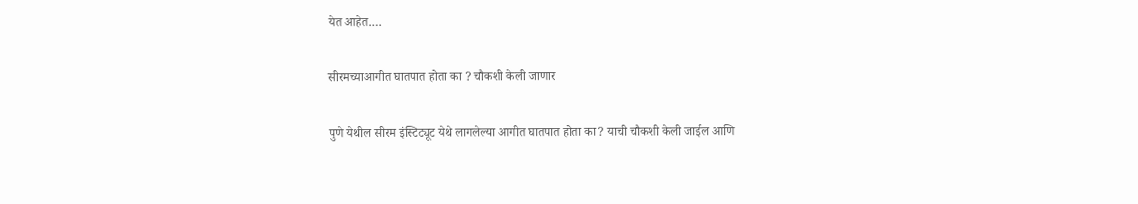येत आहेत.…

सीरमच्याआगीत घातपात होता का ? चौकशी केली जाणार

पुणे येथील सीरम इंस्टिट्यूट येथे लागलेल्या आगीत घातपात होता का? याची चौकशी केली जाईल आणि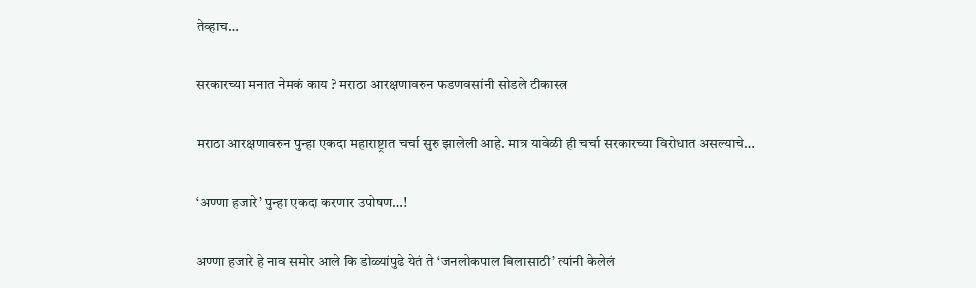तेव्हाच…

सरकारच्या मनात नेमकं काय ? मराठा आरक्षणावरुन फडणवसांनी सोडले टीकास्त्र

मराठा आरक्षणावरुन पुन्हा एकदा महाराष्ट्रात चर्चा सुरु झालेली आहे. मात्र यावेळी ही चर्चा सरकारच्या विरोधात असल्याचे…

‘अण्णा हजारे’ पुन्हा एकदा करणार उपोषण…!

अण्णा हजारे हे नाव समोर आले कि डोळ्यांपुढे येतं ते ‘जनलोकपाल बिलासाठी’ त्यांनी केलेलं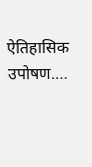ऐतिहासिक उपोषण.…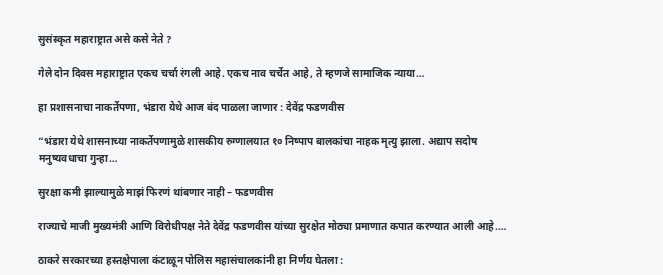सुसंस्कृत महाराष्ट्रात असे कसे नेते ?

गेले दोन दिवस महाराष्ट्रात एकच चर्चा रंगली आहे. एकच नाव चर्चेत आहे, ते म्हणजे सामाजिक न्याया…

हा प्रशासनाचा नाकर्तेपणा, भंडारा येथे आज बंद पाळला जाणार : देवेंद्र फडणवीस

“भंडारा येथे शासनाच्या नाकर्तेपणामुळे शासकीय रुग्णालयात १० निष्पाप बालकांचा नाहक मृत्यु झाला. अद्याप सदोष मनुष्यवधाचा गुन्हा…

सुरक्षा कमी झाल्यामुळे माझं फिरणं थांबणार नाही – फडणवीस

राज्याचे माजी मुख्यमंत्री आणि विरोधीपक्ष नेते देवेंद्र फडणवीस यांच्या सुरक्षेत मोठ्या प्रमाणात कपात करण्यात आली आहे.…

ठाकरे सरकारच्या हस्तक्षेपाला कंटाळून पोलिस महासंचालकांनी हा निर्णय घेतला :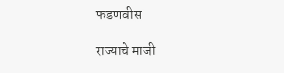फडणवीस

राज्याचे माजी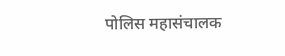पोलिस महासंचालक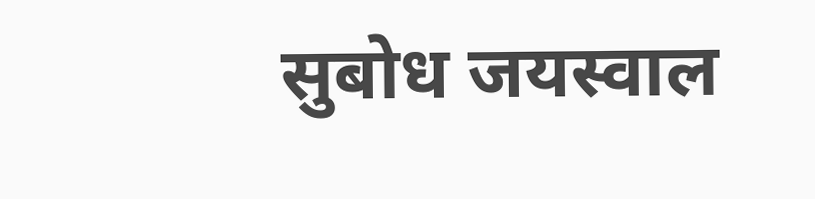सुबोध जयस्वाल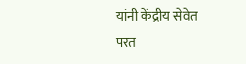यांनी केंद्रीय सेवेत परत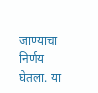जाण्याचा निर्णय घेतला. या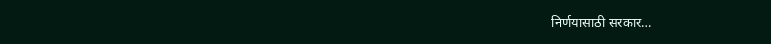निर्णयासाठी सरकार…